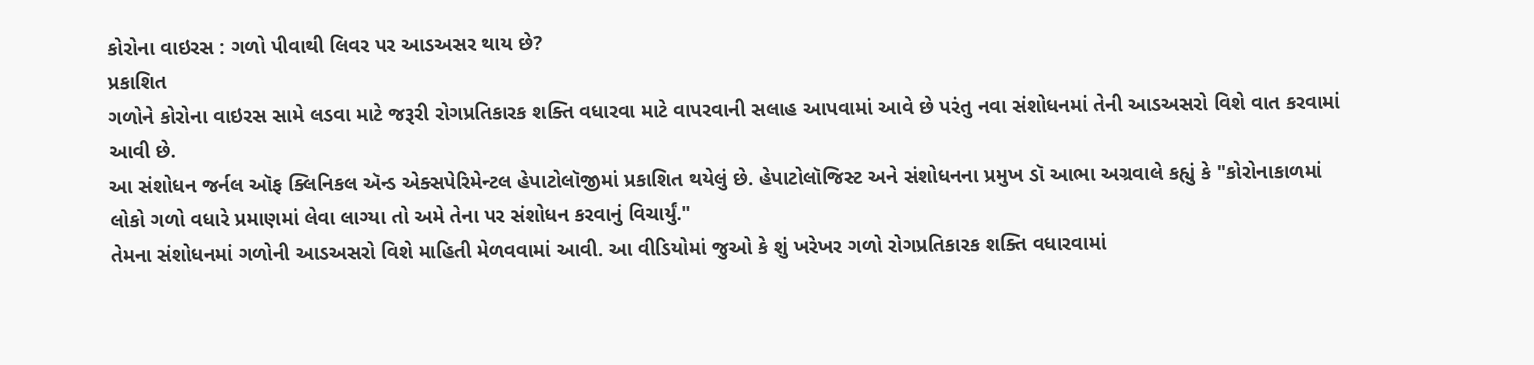કોરોના વાઇરસ : ગળો પીવાથી લિવર પર આડઅસર થાય છે?
પ્રકાશિત
ગળોને કોરોના વાઇરસ સામે લડવા માટે જરૂરી રોગપ્રતિકારક શક્તિ વધારવા માટે વાપરવાની સલાહ આપવામાં આવે છે પરંતુ નવા સંશોધનમાં તેની આડઅસરો વિશે વાત કરવામાં આવી છે.
આ સંશોધન જર્નલ ઑફ ક્લિનિકલ ઍન્ડ એક્સપેરિમેન્ટલ હેપાટોલૉજીમાં પ્રકાશિત થયેલું છે. હેપાટોલૉજિસ્ટ અને સંશોધનના પ્રમુખ ડૉ આભા અગ્રવાલે કહ્યું કે "કોરોનાકાળમાં લોકો ગળો વધારે પ્રમાણમાં લેવા લાગ્યા તો અમે તેના પર સંશોધન કરવાનું વિચાર્યું."
તેમના સંશોધનમાં ગળોની આડઅસરો વિશે માહિતી મેળવવામાં આવી. આ વીડિયોમાં જુઓ કે શું ખરેખર ગળો રોગપ્રતિકારક શક્તિ વધારવામાં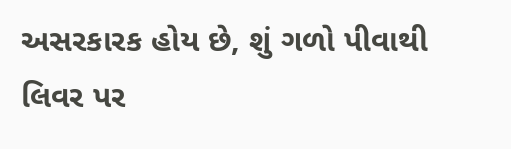અસરકારક હોય છે, શું ગળો પીવાથી લિવર પર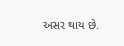અસર થાય છે.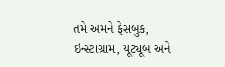તમે અમને ફેસબુક, ઇન્સ્ટાગ્રામ, યૂટ્યૂબ અને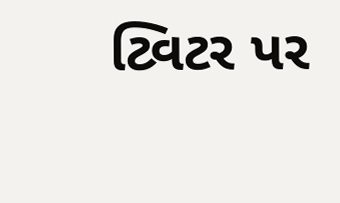ટ્વિટર પર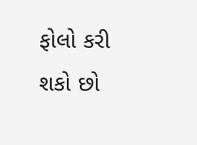ફોલો કરી શકો છો